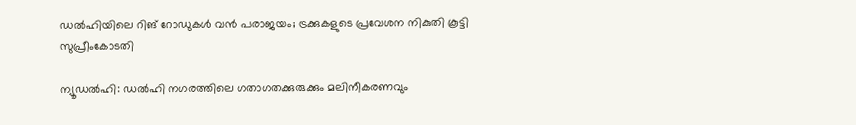ഡൽഹിയിലെ റിങ് റോഡുകൾ വൻ പരാജയം; ട്രക്കുകളുടെ പ്രവേശന നികുതി കൂട്ടി സുപ്രീംകോടതി

ന്യൂഡൽഹി: ഡൽഹി നഗരത്തിലെ ഗതാഗതക്കുരുക്കും മലിനീകരണവും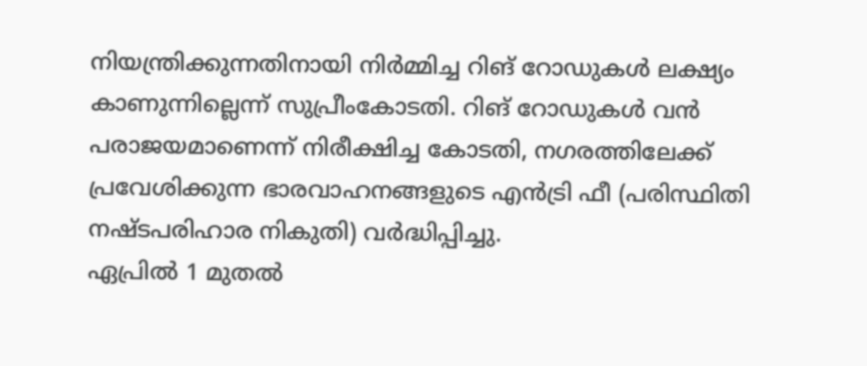നിയന്ത്രിക്കുന്നതിനായി നിർമ്മിച്ച റിങ് റോഡുകൾ ലക്ഷ്യം കാണുന്നില്ലെന്ന് സുപ്രീംകോടതി. റിങ് റോഡുകൾ വൻ പരാജയമാണെന്ന് നിരീക്ഷിച്ച കോടതി, നഗരത്തിലേക്ക് പ്രവേശിക്കുന്ന ഭാരവാഹനങ്ങളുടെ എൻട്രി ഫീ (പരിസ്ഥിതി നഷ്ടപരിഹാര നികുതി) വർദ്ധിപ്പിച്ചു.
ഏപ്രിൽ 1 മുതൽ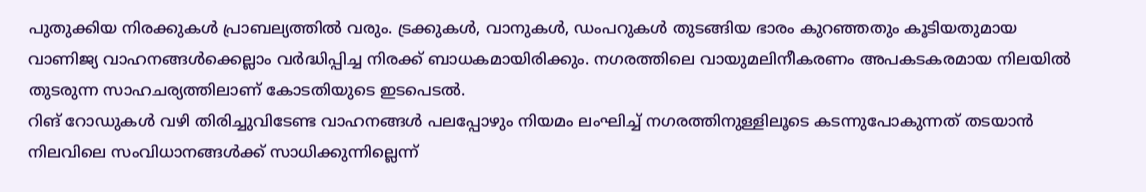പുതുക്കിയ നിരക്കുകൾ പ്രാബല്യത്തിൽ വരും. ട്രക്കുകൾ, വാനുകൾ, ഡംപറുകൾ തുടങ്ങിയ ഭാരം കുറഞ്ഞതും കൂടിയതുമായ വാണിജ്യ വാഹനങ്ങൾക്കെല്ലാം വർദ്ധിപ്പിച്ച നിരക്ക് ബാധകമായിരിക്കും. നഗരത്തിലെ വായുമലിനീകരണം അപകടകരമായ നിലയിൽ തുടരുന്ന സാഹചര്യത്തിലാണ് കോടതിയുടെ ഇടപെടൽ.
റിങ് റോഡുകൾ വഴി തിരിച്ചുവിടേണ്ട വാഹനങ്ങൾ പലപ്പോഴും നിയമം ലംഘിച്ച് നഗരത്തിനുള്ളിലൂടെ കടന്നുപോകുന്നത് തടയാൻ നിലവിലെ സംവിധാനങ്ങൾക്ക് സാധിക്കുന്നില്ലെന്ന്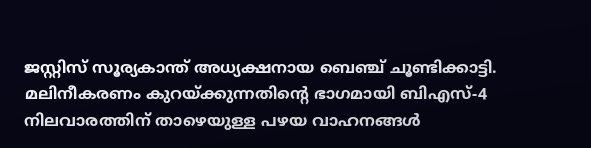ജസ്റ്റിസ് സൂര്യകാന്ത് അധ്യക്ഷനായ ബെഞ്ച് ചൂണ്ടിക്കാട്ടി.
മലിനീകരണം കുറയ്ക്കുന്നതിന്റെ ഭാഗമായി ബിഎസ്-4 നിലവാരത്തിന് താഴെയുള്ള പഴയ വാഹനങ്ങൾ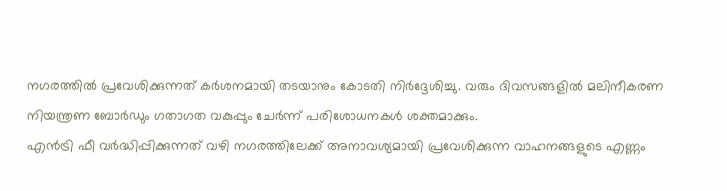നഗരത്തിൽ പ്രവേശിക്കുന്നത് കർശനമായി തടയാനും കോടതി നിർദ്ദേശിച്ചു. വരും ദിവസങ്ങളിൽ മലിനീകരണ നിയന്ത്രണ ബോർഡും ഗതാഗത വകുപ്പും ചേർന്ന് പരിശോധനകൾ ശക്തമാക്കും.
എൻട്രി ഫീ വർദ്ധിപ്പിക്കുന്നത് വഴി നഗരത്തിലേക്ക് അനാവശ്യമായി പ്രവേശിക്കുന്ന വാഹനങ്ങളുടെ എണ്ണം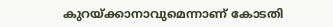കുറയ്ക്കാനാവുമെന്നാണ് കോടതി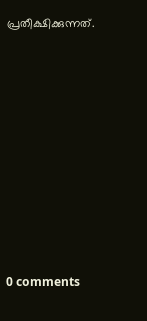പ്രതീക്ഷിക്കുന്നത്.










0 comments